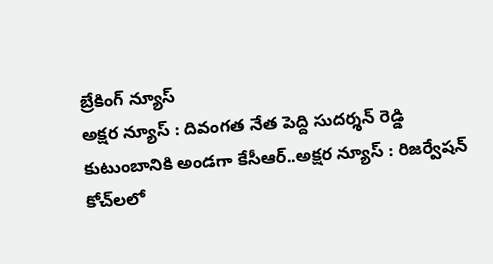బ్రేకింగ్ న్యూస్
అక్షర న్యూస్ : దివంగత నేత పెద్ది సుదర్శన్ రెడ్డి కుటుంబానికి అండగా కేసీఆర్..అక్షర న్యూస్ : రిజర్వేషన్ కోచ్‌లలో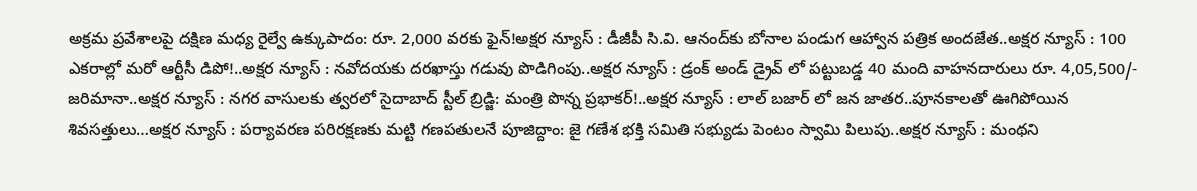అక్రమ ప్రవేశాలపై దక్షిణ మధ్య రైల్వే ఉక్కుపాదం: రూ. 2,000 వరకు ఫైన్!అక్షర న్యూస్ : డీజీపీ సి.వి. ఆనంద్‌కు బోనాల పండుగ ఆహ్వాన పత్రిక అందజేత..అక్షర న్యూస్ : 100 ఎకరాల్లో మరో ఆర్టీసీ డిపో!..అక్షర న్యూస్ : నవోదయకు దరఖాస్తు గడువు పొడిగింపు..అక్షర న్యూస్ : డ్రంక్ అండ్ డ్రైవ్ లో పట్టుబడ్డ 40 మంది వాహనదారులు రూ. 4,05,500/- జరిమానా..అక్షర న్యూస్ : నగర వాసులకు త్వరలో సైదాబాద్ స్టీల్ బ్రిడ్జి: మంత్రి పొన్న ప్రభాకర్!..అక్షర న్యూస్ : లాల్ బజార్ లో జన జాతర..పూనకాలతో ఊగిపోయిన శివసత్తులు…అక్షర న్యూస్ : పర్యావరణ పరిరక్షణకు మట్టి గణపతులనే పూజిద్దాం: జై గణేశ భక్తి సమితి సభ్యుడు పెంటం స్వామి పిలుపు..అక్షర న్యూస్ : మంథని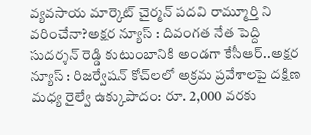వ్యవసాయ మార్కెట్ చైర్మన్ పదవి రామ్మూర్తి ని వరించేనా?అక్షర న్యూస్ : దివంగత నేత పెద్ది సుదర్శన్ రెడ్డి కుటుంబానికి అండగా కేసీఆర్..అక్షర న్యూస్ : రిజర్వేషన్ కోచ్‌లలో అక్రమ ప్రవేశాలపై దక్షిణ మధ్య రైల్వే ఉక్కుపాదం: రూ. 2,000 వరకు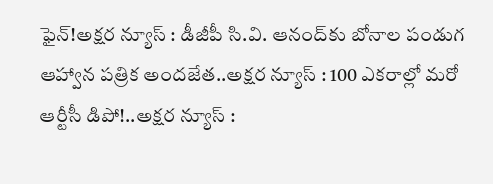ఫైన్!అక్షర న్యూస్ : డీజీపీ సి.వి. ఆనంద్‌కు బోనాల పండుగ ఆహ్వాన పత్రిక అందజేత..అక్షర న్యూస్ : 100 ఎకరాల్లో మరో ఆర్టీసీ డిపో!..అక్షర న్యూస్ :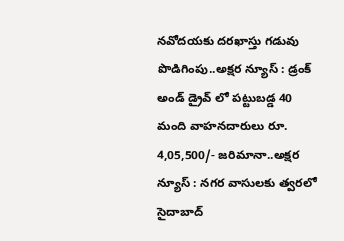నవోదయకు దరఖాస్తు గడువు పొడిగింపు..అక్షర న్యూస్ : డ్రంక్ అండ్ డ్రైవ్ లో పట్టుబడ్డ 40 మంది వాహనదారులు రూ. 4,05,500/- జరిమానా..అక్షర న్యూస్ : నగర వాసులకు త్వరలో సైదాబాద్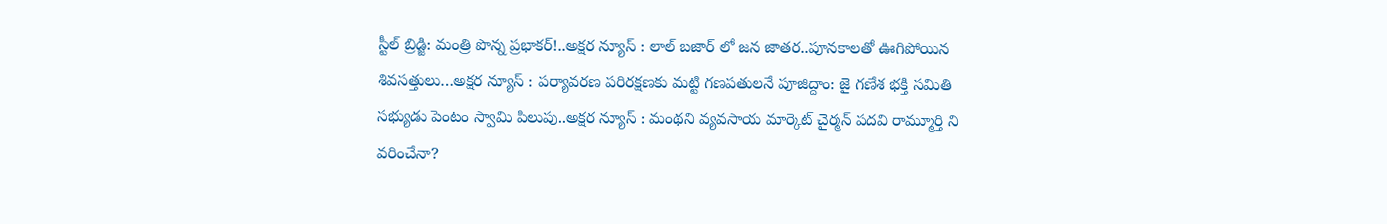స్టీల్ బ్రిడ్జి: మంత్రి పొన్న ప్రభాకర్!..అక్షర న్యూస్ : లాల్ బజార్ లో జన జాతర..పూనకాలతో ఊగిపోయిన శివసత్తులు…అక్షర న్యూస్ : పర్యావరణ పరిరక్షణకు మట్టి గణపతులనే పూజిద్దాం: జై గణేశ భక్తి సమితి సభ్యుడు పెంటం స్వామి పిలుపు..అక్షర న్యూస్ : మంథని వ్యవసాయ మార్కెట్ చైర్మన్ పదవి రామ్మూర్తి ని వరించేనా?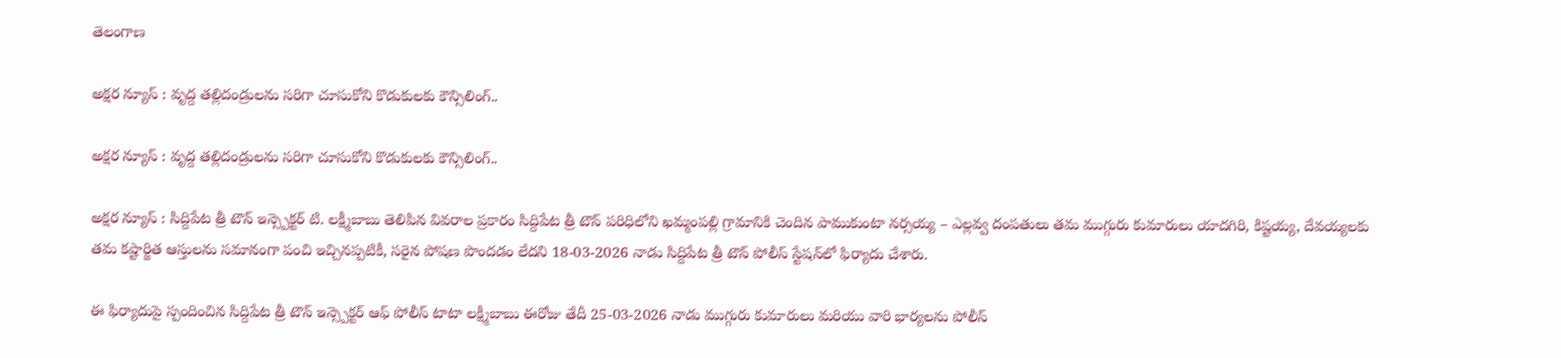తెలంగాణ

అక్షర న్యూస్ : వృద్ద తల్లిదండ్రులను సరిగా చూసుకోని కొడుకులకు కౌన్సిలింగ్..

అక్షర న్యూస్ : వృద్ద తల్లిదండ్రులను సరిగా చూసుకోని కొడుకులకు కౌన్సిలింగ్..

అక్షర న్యూస్ : సిద్దిపేట త్రీ టౌన్ ఇన్స్పెక్టర్ టి. లక్ష్మీబాబు తెలిపిన వివరాల ప్రకారం సిద్దిపేట త్రీ టౌన్ పరిధిలోని ఖమ్మంపల్లి గ్రామానికి చెందిన పాముకుంటా నర్సయ్య – ఎల్లవ్వ దంపతులు తమ ముగ్గురు కుమారులు యాదగిరి, కిష్టయ్య, దేవయ్యలకు తమ కష్టార్జిత ఆస్తులను సమానంగా పంచి ఇచ్చినప్పటికీ, సరైన పోషణ పొందడం లేదని 18-03-2026 నాడు సిద్దిపేట త్రీ టౌన్ పోలీస్ స్టేషన్‌లో ఫిర్యాదు చేశారు.

ఈ ఫిర్యాదుపై స్పందించిన సిద్దిపేట త్రీ టౌన్ ఇన్స్పెక్టర్ ఆఫ్ పోలీస్ టాటా లక్ష్మీబాబు ఈరోజు తేదీ 25-03-2026 నాడు ముగ్గురు కుమారులు మరియు వారి భార్యలను పోలీస్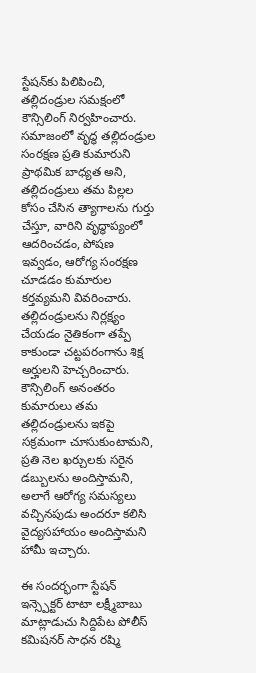స్టేషన్‌కు పిలిపించి, తల్లిదండ్రుల సమక్షంలో కౌన్సిలింగ్ నిర్వహించారు. సమాజంలో వృద్ధ తల్లిదండ్రుల సంరక్షణ ప్రతి కుమారుని ప్రాథమిక బాధ్యత అని, తల్లిదండ్రులు తమ పిల్లల కోసం చేసిన త్యాగాలను గుర్తు చేస్తూ, వారిని వృద్ధాప్యంలో ఆదరించడం, పోషణ ఇవ్వడం, ఆరోగ్య సంరక్షణ చూడడం కుమారుల కర్తవ్యమని వివరించారు. తల్లిదండ్రులను నిర్లక్ష్యం చేయడం నైతికంగా తప్పే కాకుండా చట్టపరంగాను శిక్ష అర్హులని హెచ్చరించారు. కౌన్సిలింగ్ అనంతరం కుమారులు తమ తల్లిదండ్రులను ఇకపై సక్రమంగా చూసుకుంటామని, ప్రతి నెల ఖర్చులకు సరైన డబ్బులను అందిస్తామని, అలాగే ఆరోగ్య సమస్యలు వచ్చినపుడు అందరూ కలిసి వైద్యసహాయం అందిస్తామని హామీ ఇచ్చారు.

ఈ సందర్భంగా స్టేషన్ ఇన్స్పెక్టర్ టాటా లక్ష్మీబాబు మాట్లాడుచు సిద్దిపేట పోలీస్ కమిషనర్ సాధన రష్మి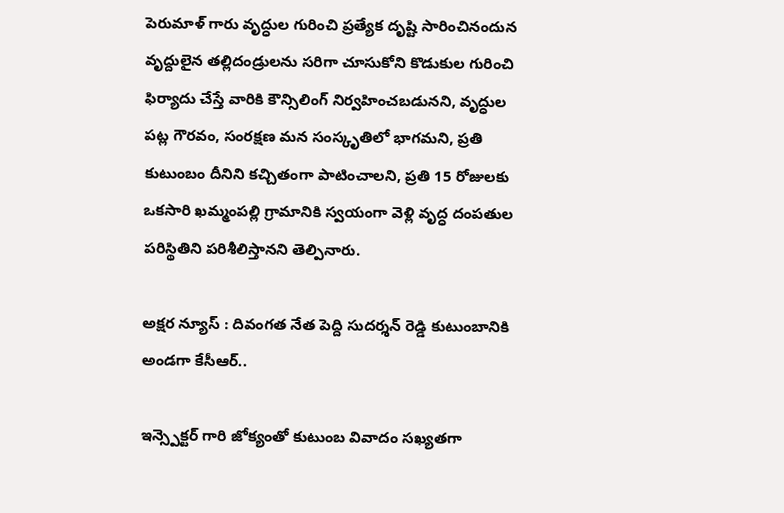పెరుమాళ్ గారు వృద్ధుల గురించి ప్రత్యేక దృష్టి సారించినందున వృద్దులైన తల్లిదండ్రులను సరిగా చూసుకోని కొడుకుల గురించి ఫిర్యాదు చేస్తే వారికి కౌన్సిలింగ్ నిర్వహించబడునని, వృద్ధుల పట్ల గౌరవం, సంరక్షణ మన సంస్కృతిలో భాగమని, ప్రతి కుటుంబం దీనిని కచ్చితంగా పాటించాలని, ప్రతి 15 రోజులకు ఒకసారి ఖమ్మంపల్లి గ్రామానికి స్వయంగా వెళ్లి వృద్ధ దంపతుల పరిస్థితిని పరిశీలిస్తానని తెల్పినారు.

అక్షర న్యూస్ : దివంగత నేత పెద్ది సుదర్శన్ రెడ్డి కుటుంబానికి అండగా కేసీఆర్..

ఇన్స్పెక్టర్ గారి జోక్యంతో కుటుంబ వివాదం సఖ్యతగా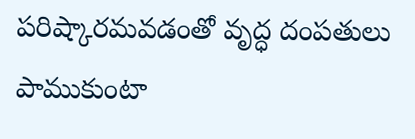పరిష్కారమవడంతో వృద్ధ దంపతులు పాముకుంటా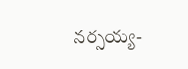నర్సయ్య-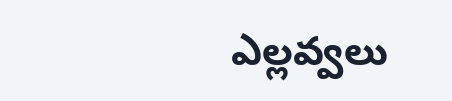ఎల్లవ్వలు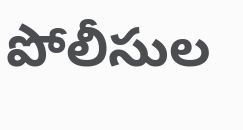పోలీసుల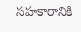సహకారానికి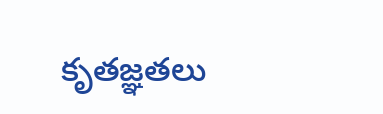కృతజ్ఞతలు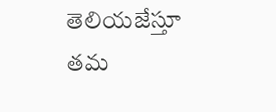తెలియజేస్తూ తమ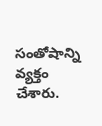సంతోషాన్ని వ్యక్తం చేశారు.